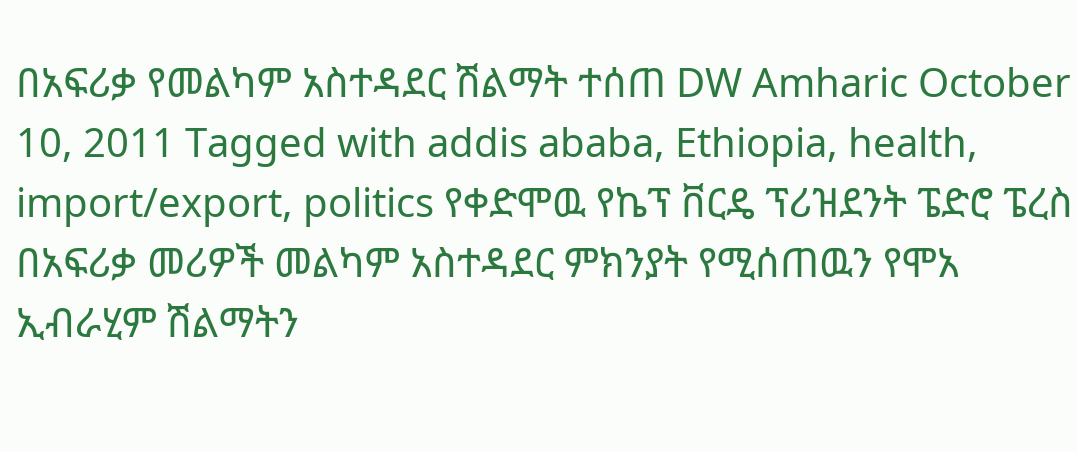በአፍሪቃ የመልካም አስተዳደር ሽልማት ተሰጠ DW Amharic October 10, 2011 Tagged with addis ababa, Ethiopia, health, import/export, politics የቀድሞዉ የኬፕ ቨርዴ ፕሪዝደንት ፔድሮ ፔረስ በአፍሪቃ መሪዎች መልካም አስተዳደር ምክንያት የሚሰጠዉን የሞአ ኢብራሂም ሽልማትን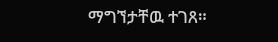ማግኘታቸዉ ተገጸ።